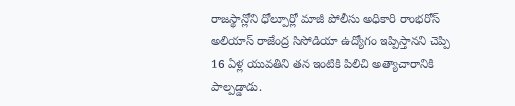రాజస్థాన్లోని ధోల్పూర్లో మాజీ పోలీసు అధికారి రాంభరోస్ అలియాస్ రాజేంద్ర సిసోడియా ఉద్యోగం ఇప్పిస్తానని చెప్పి 16 ఏళ్ల యువతిని తన ఇంటికి పిలిచి అత్యాచారానికి పాల్పడ్డాడు.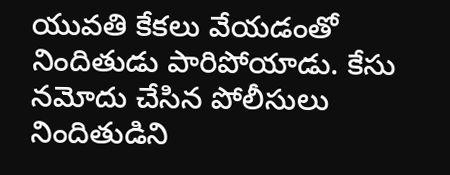యువతి కేకలు వేయడంతో నిందితుడు పారిపోయాడు. కేసు నమోదు చేసిన పోలీసులు నిందితుడిని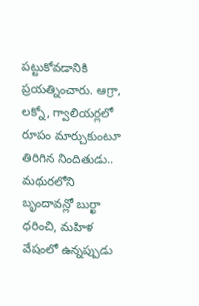పట్టుకోవడానికి ప్రయత్నించారు. ఆగ్రా, లక్నో, గ్వాలియర్లలో రూపం మార్చుకుంటూ తిరిగిన నిందితుడు.. మథురలోని బృందావన్లో బుర్ఖా ధరించి, మహిళ వేషంలో ఉన్నప్పుడు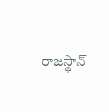రాజస్థాన్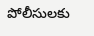పోలీసులకు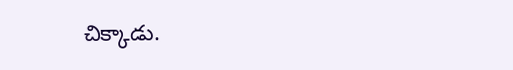చిక్కాడు.